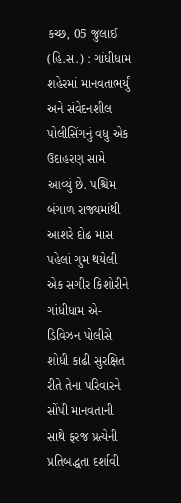કચ્છ, 05 જુલાઈ (હિ.સ.) : ગાંધીધામ શહેરમાં માનવતાભર્યું અને સંવેદનશીલ પોલીસિંગનું વધુ એક ઉદાહરણ સામે આવ્યું છે. પશ્ચિમ બંગાળ રાજ્યમાંથી આશરે દોઢ માસ પહેલાં ગુમ થયેલી એક સગીર કિશોરીને ગાંધીધામ એ-ડિવિઝન પોલીસે શોધી કાઢી સુરક્ષિત રીતે તેના પરિવારને સોંપી માનવતાની સાથે ફરજ પ્રત્યેની પ્રતિબદ્ધતા દર્શાવી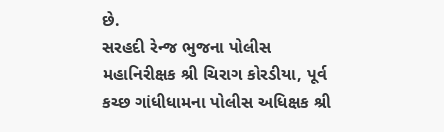છે.
સરહદી રેન્જ ભુજના પોલીસ મહાનિરીક્ષક શ્રી ચિરાગ કોરડીયા, પૂર્વ કચ્છ ગાંધીધામના પોલીસ અધિક્ષક શ્રી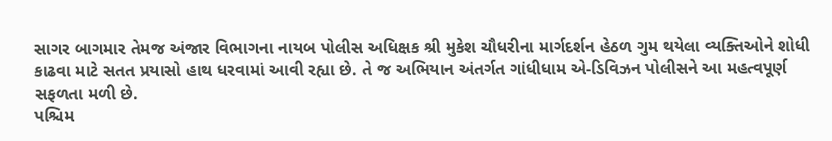સાગર બાગમાર તેમજ અંજાર વિભાગના નાયબ પોલીસ અધિક્ષક શ્રી મુકેશ ચૌધરીના માર્ગદર્શન હેઠળ ગુમ થયેલા વ્યક્તિઓને શોધી કાઢવા માટે સતત પ્રયાસો હાથ ધરવામાં આવી રહ્યા છે. તે જ અભિયાન અંતર્ગત ગાંધીધામ એ-ડિવિઝન પોલીસને આ મહત્વપૂર્ણ સફળતા મળી છે.
પશ્ચિમ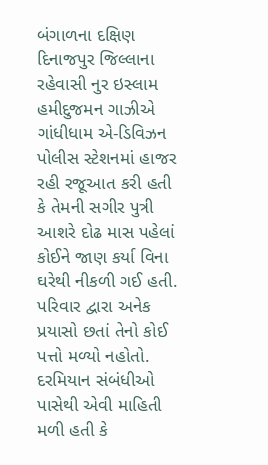બંગાળના દક્ષિણ દિનાજપુર જિલ્લાના રહેવાસી નુર ઇસ્લામ હમીદુજમન ગાઝીએ ગાંધીધામ એ-ડિવિઝન પોલીસ સ્ટેશનમાં હાજર રહી રજૂઆત કરી હતી કે તેમની સગીર પુત્રી આશરે દોઢ માસ પહેલાં કોઈને જાણ કર્યા વિના ઘરેથી નીકળી ગઈ હતી. પરિવાર દ્વારા અનેક પ્રયાસો છતાં તેનો કોઈ પત્તો મળ્યો નહોતો. દરમિયાન સંબંધીઓ પાસેથી એવી માહિતી મળી હતી કે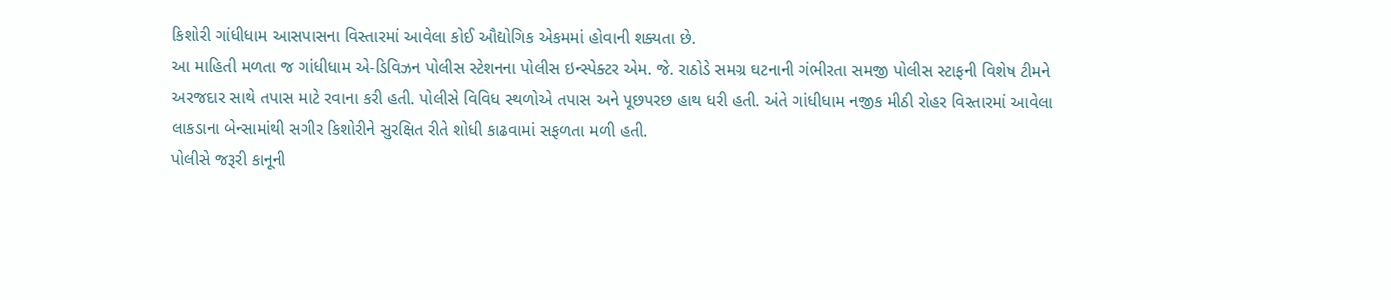કિશોરી ગાંધીધામ આસપાસના વિસ્તારમાં આવેલા કોઈ ઔદ્યોગિક એકમમાં હોવાની શક્યતા છે.
આ માહિતી મળતા જ ગાંધીધામ એ-ડિવિઝન પોલીસ સ્ટેશનના પોલીસ ઇન્સ્પેક્ટર એમ. જે. રાઠોડે સમગ્ર ઘટનાની ગંભીરતા સમજી પોલીસ સ્ટાફની વિશેષ ટીમને અરજદાર સાથે તપાસ માટે રવાના કરી હતી. પોલીસે વિવિધ સ્થળોએ તપાસ અને પૂછપરછ હાથ ધરી હતી. અંતે ગાંધીધામ નજીક મીઠી રોહર વિસ્તારમાં આવેલા લાકડાના બેન્સામાંથી સગીર કિશોરીને સુરક્ષિત રીતે શોધી કાઢવામાં સફળતા મળી હતી.
પોલીસે જરૂરી કાનૂની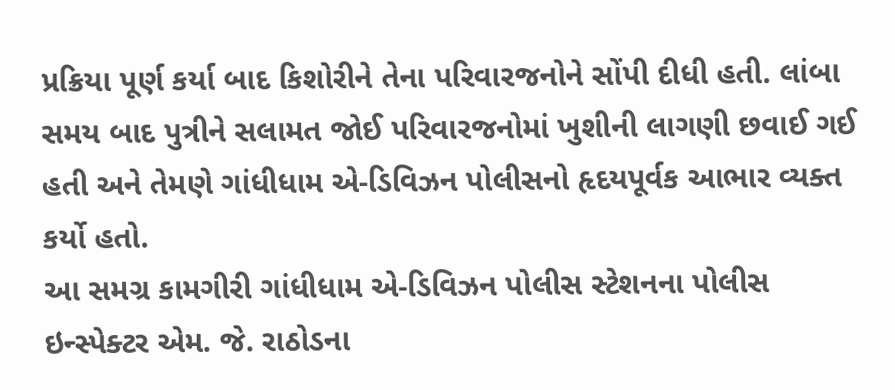પ્રક્રિયા પૂર્ણ કર્યા બાદ કિશોરીને તેના પરિવારજનોને સોંપી દીધી હતી. લાંબા સમય બાદ પુત્રીને સલામત જોઈ પરિવારજનોમાં ખુશીની લાગણી છવાઈ ગઈ હતી અને તેમણે ગાંધીધામ એ-ડિવિઝન પોલીસનો હૃદયપૂર્વક આભાર વ્યક્ત કર્યો હતો.
આ સમગ્ર કામગીરી ગાંધીધામ એ-ડિવિઝન પોલીસ સ્ટેશનના પોલીસ ઇન્સ્પેક્ટર એમ. જે. રાઠોડના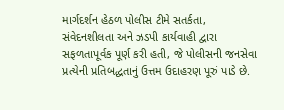માર્ગદર્શન હેઠળ પોલીસ ટીમે સતર્કતા, સંવેદનશીલતા અને ઝડપી કાર્યવાહી દ્વારા સફળતાપૂર્વક પૂર્ણ કરી હતી, જે પોલીસની જનસેવા પ્રત્યેની પ્રતિબદ્ધતાનું ઉત્તમ ઉદાહરણ પૂરું પાડે છે.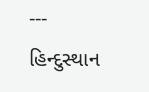---
હિન્દુસ્થાન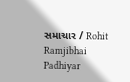સમાચાર / Rohit Ramjibhai Padhiyar